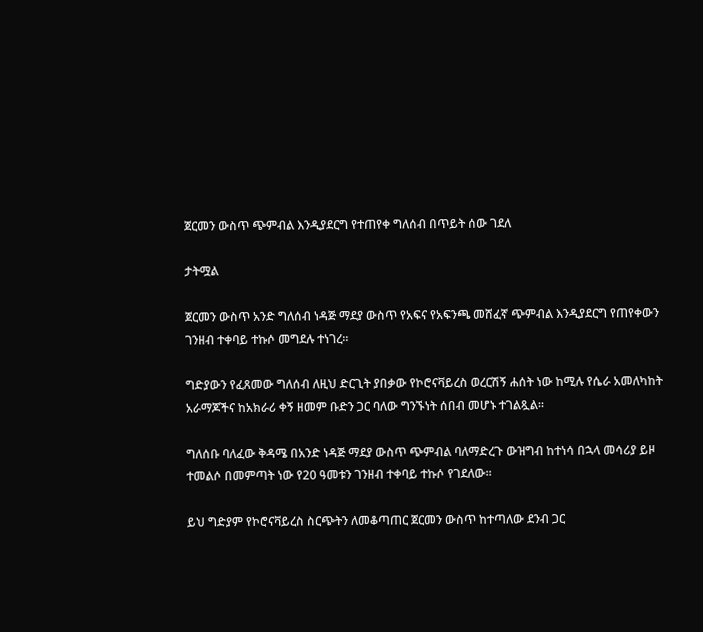ጀርመን ውስጥ ጭምብል እንዲያደርግ የተጠየቀ ግለሰብ በጥይት ሰው ገደለ

ታትሟል

ጀርመን ውስጥ አንድ ግለሰብ ነዳጅ ማደያ ውስጥ የአፍና የአፍንጫ መሸፈኛ ጭምብል እንዲያደርግ የጠየቀውን ገንዘብ ተቀባይ ተኩሶ መግደሉ ተነገረ።

ግድያውን የፈጸመው ግለሰብ ለዚህ ድርጊት ያበቃው የኮሮናቫይረስ ወረርሽኝ ሐሰት ነው ከሚሉ የሴራ አመለካከት አራማጆችና ከአክራሪ ቀኝ ዘመም ቡድን ጋር ባለው ግንኙነት ሰበብ መሆኑ ተገልጿል።

ግለሰቡ ባለፈው ቅዳሜ በአንድ ነዳጅ ማደያ ውስጥ ጭምብል ባለማድረጉ ውዝግብ ከተነሳ በኋላ መሳሪያ ይዞ ተመልሶ በመምጣት ነው የ20 ዓመቱን ገንዘብ ተቀባይ ተኩሶ የገደለው።

ይህ ግድያም የኮሮናቫይረስ ስርጭትን ለመቆጣጠር ጀርመን ውስጥ ከተጣለው ደንብ ጋር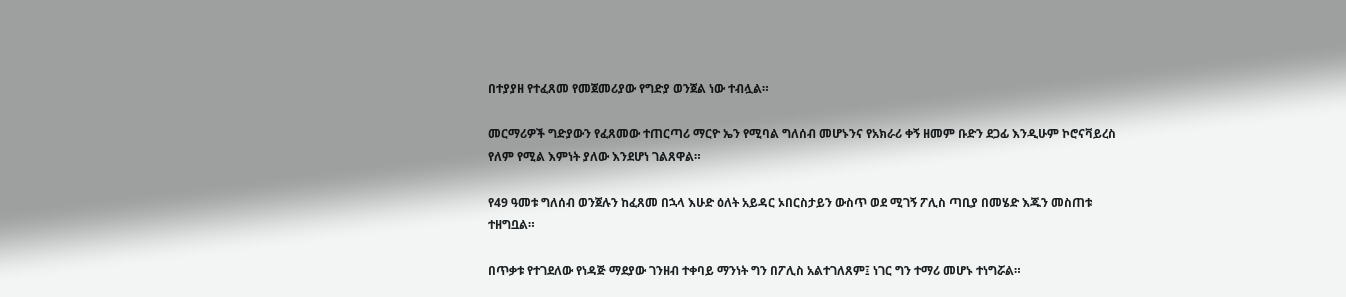በተያያዘ የተፈጸመ የመጀመሪያው የግድያ ወንጀል ነው ተብሏል።

መርማሪዎች ግድያውን የፈጸመው ተጠርጣሪ ማርዮ ኤን የሚባል ግለሰብ መሆኑንና የአክራሪ ቀኝ ዘመም ቡድን ደጋፊ እንዲሁም ኮሮናቫይረስ የለም የሚል እምነት ያለው እንደሆነ ገልጸዋል።

የ49 ዓመቱ ግለሰብ ወንጀሉን ከፈጸመ በኋላ እሁድ ዕለት አይዳር ኦበርስታይን ውስጥ ወደ ሚገኝ ፖሊስ ጣቢያ በመሄድ እጁን መስጠቱ ተዘግቧል።

በጥቃቱ የተገደለው የነዳጅ ማደያው ገንዘብ ተቀባይ ማንነት ግን በፖሊስ አልተገለጸም፤ ነገር ግን ተማሪ መሆኑ ተነግሯል።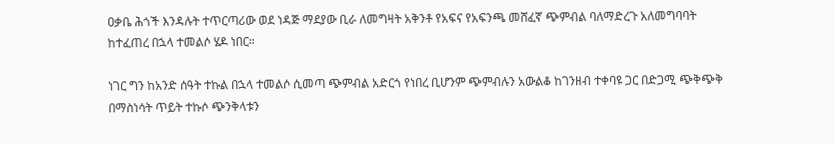ዐቃቤ ሕጎች እንዳሉት ተጥርጣሪው ወደ ነዳጅ ማደያው ቢራ ለመግዛት አቅንቶ የአፍና የአፍንጫ መሸፈኛ ጭምብል ባለማድረጉ አለመግባባት ከተፈጠረ በኋላ ተመልሶ ሄዶ ነበር።

ነገር ግን ከአንድ ሰዓት ተኩል በኋላ ተመልሶ ሲመጣ ጭምብል አድርጎ የነበረ ቢሆንም ጭምብሉን አውልቆ ከገንዘብ ተቀባዩ ጋር በድጋሚ ጭቅጭቅ በማስነሳት ጥይት ተኩሶ ጭንቅላቱን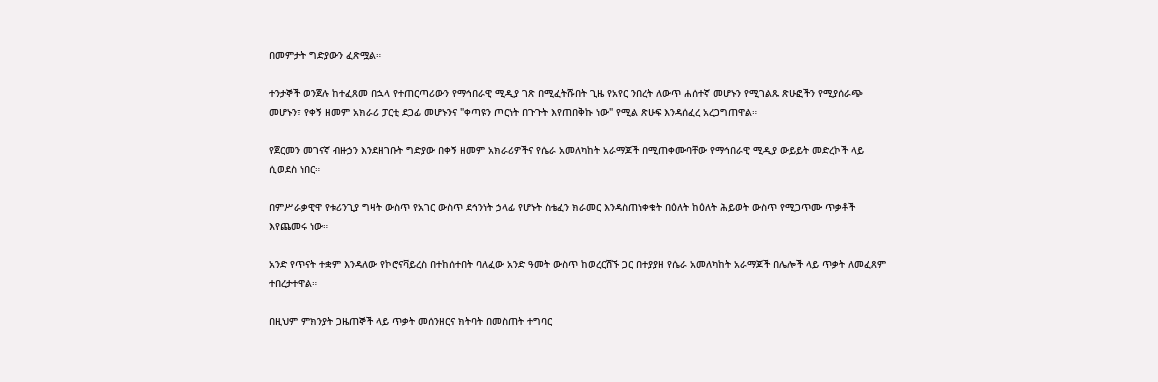በመምታት ግድያውን ፈጽሟል።

ተንታኞች ወንጀሉ ከተፈጸመ በኋላ የተጠርጣሪውን የማኅበራዊ ሚዲያ ገጽ በሚፈትሹበት ጊዜ የአየር ንበረት ለውጥ ሐሰተኛ መሆኑን የሚገልጹ ጽሁፎችን የሚያሰራጭ መሆኑን፣ የቀኝ ዘመም አክራሪ ፓርቲ ደጋፊ መሆኑንና "ቀጣዩን ጦርነት በጉጉት እየጠበቅኩ ነው" የሚል ጽሁፍ እንዳሰፈረ አረጋግጠዋል።

የጀርመን መገናኛ ብዙኃን እንደዘገቡት ግድያው በቀኝ ዘመም አክራሪዎችና የሴራ አመለካከት አራማጆች በሚጠቀሙባቸው የማኅበራዊ ሚዲያ ውይይት መድረኮች ላይ ሲወደስ ነበር።

በምሥራቃዊዋ የቱሪንጊያ ግዛት ውስጥ የአገር ውስጥ ደኅንነት ኃላፊ የሆኑት ስቴፈን ክራመር እንዳስጠነቀቁት በዕለት ከዕለት ሕይወት ውስጥ የሚጋጥሙ ጥቃቶች እየጨመሩ ነው።

አንድ የጥናት ተቋም እንዳለው የኮሮናቫይረስ በተከሰተበት ባለፈው አንድ ዓመት ውስጥ ከወረርሽኙ ጋር በተያያዘ የሴራ አመለካከት አራማጆች በሌሎች ላይ ጥቃት ለመፈጸም ተበረታተዋል።

በዚህም ምክንያት ጋዜጠኞች ላይ ጥቃት መሰንዘርና ክትባት በመስጠት ተግባር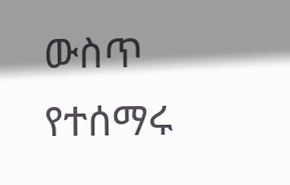ውስጥ የተሰማሩ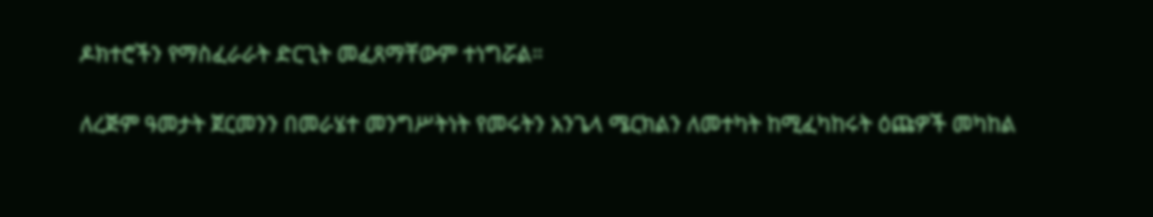ዶክተሮችን የማስፈራራት ድርጊት መፈጸማቸውም ተነግሯል።

ለረጅም ዓመታት ጀርመንን በመራሄተ መንግሥትነት የመሩትን አንጌላ ሜርክልን ለመተካት ከሚፈካከሩት ዕጩዎች መካከል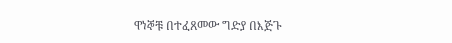ዋነኞቹ በተፈጸመው ግድያ በእጅጉ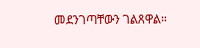መደንገጣቸውን ገልጸዋል።